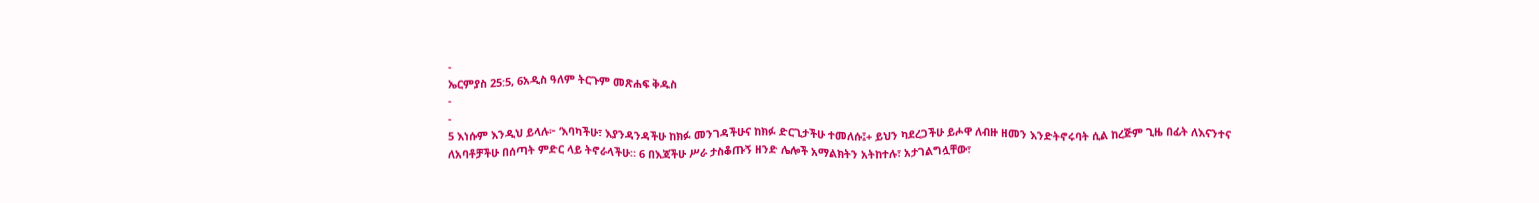-
ኤርምያስ 25:5, 6አዲስ ዓለም ትርጉም መጽሐፍ ቅዱስ
-
-
5 እነሱም እንዲህ ይላሉ፦ ‘እባካችሁ፣ እያንዳንዳችሁ ከክፉ መንገዳችሁና ከክፉ ድርጊታችሁ ተመለሱ፤+ ይህን ካደረጋችሁ ይሖዋ ለብዙ ዘመን እንድትኖሩባት ሲል ከረጅም ጊዜ በፊት ለእናንተና ለአባቶቻችሁ በሰጣት ምድር ላይ ትኖራላችሁ። 6 በእጃችሁ ሥራ ታስቆጡኝ ዘንድ ሌሎች አማልክትን አትከተሉ፣ አታገልግሏቸው፣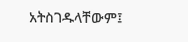አትስገዱላቸውም፤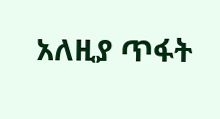አለዚያ ጥፋት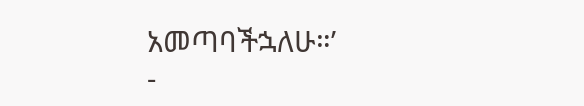አመጣባችኋለሁ።’
-